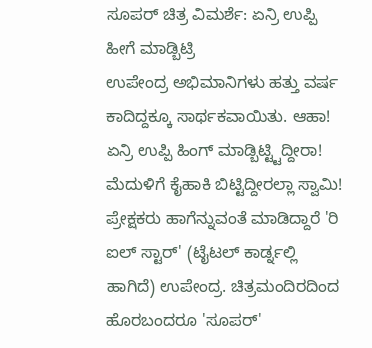ಸೂಪರ್ ಚಿತ್ರ ವಿಮರ್ಶೆ: ಏನ್ರಿ ಉಪ್ಪಿ ಹೀಗೆ ಮಾಡ್ಬಿಟ್ರಿ
ಉಪೇಂದ್ರ ಅಭಿಮಾನಿಗಳು ಹತ್ತು ವರ್ಷ ಕಾದಿದ್ದಕ್ಕೂ ಸಾರ್ಥಕವಾಯಿತು. ಆಹಾ! ಏನ್ರಿ ಉಪ್ಪಿ ಹಿಂಗ್ ಮಾಡ್ಬಿಟ್ಟ್ಟಿದ್ದೀರಾ! ಮೆದುಳಿಗೆ ಕೈಹಾಕಿ ಬಿಟ್ಟಿದ್ದೀರಲ್ಲಾ ಸ್ವಾಮಿ! ಪ್ರೇಕ್ಷಕರು ಹಾಗೆನ್ನುವಂತೆ ಮಾಡಿದ್ದಾರೆ 'ರಿ ಐಲ್ ಸ್ಟಾರ್' (ಟೈಟಲ್ ಕಾರ್ಡ್ನಲ್ಲಿ ಹಾಗಿದೆ) ಉಪೇಂದ್ರ. ಚಿತ್ರಮಂದಿರದಿಂದ ಹೊರಬಂದರೂ 'ಸೂಪರ್'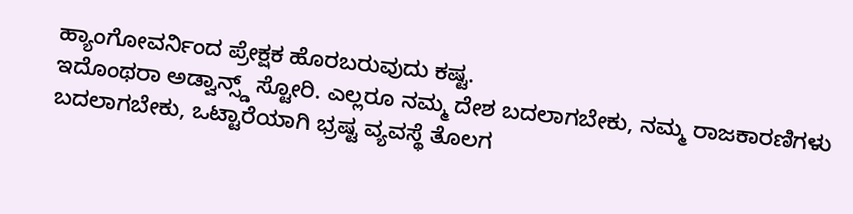ಹ್ಯಾಂಗೋವರ್ನಿಂದ ಪ್ರೇಕ್ಷಕ ಹೊರಬರುವುದು ಕಷ್ಟ.
ಇದೊಂಥರಾ ಅಡ್ವಾನ್ಸ್ಡ್ ಸ್ಟೋರಿ. ಎಲ್ಲರೂ ನಮ್ಮ ದೇಶ ಬದಲಾಗಬೇಕು, ನಮ್ಮ ರಾಜಕಾರಣಿಗಳು ಬದಲಾಗಬೇಕು, ಒಟ್ಟಾರೆಯಾಗಿ ಭ್ರಷ್ಟ ವ್ಯವಸ್ಥೆ ತೊಲಗ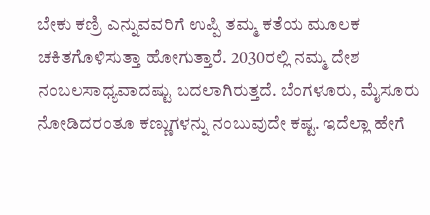ಬೇಕು ಕಣ್ರಿ ಎನ್ನುವವರಿಗೆ ಉಪ್ಪಿ ತಮ್ಮ ಕತೆಯ ಮೂಲಕ ಚಕಿತಗೊಳಿಸುತ್ತಾ ಹೋಗುತ್ತಾರೆ. 2030ರಲ್ಲಿ ನಮ್ಮ ದೇಶ ನಂಬಲಸಾಧ್ಯವಾದಷ್ಟು ಬದಲಾಗಿರುತ್ತದೆ. ಬೆಂಗಳೂರು, ಮೈಸೂರು ನೋಡಿದರಂತೂ ಕಣ್ಣುಗಳನ್ನು ನಂಬುವುದೇ ಕಷ್ಟ. ಇದೆಲ್ಲಾ ಹೇಗೆ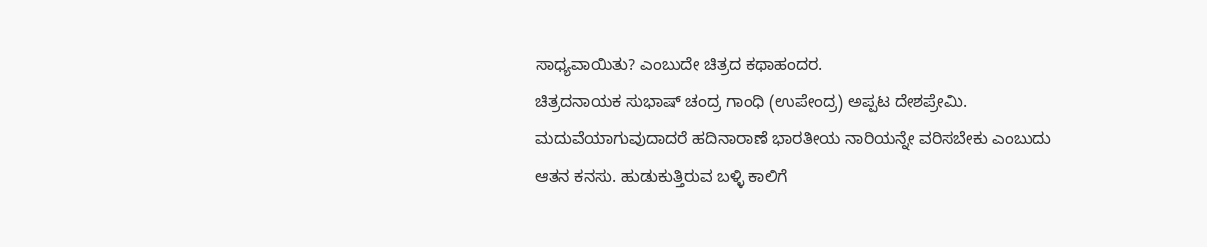ಸಾಧ್ಯವಾಯಿತು? ಎಂಬುದೇ ಚಿತ್ರದ ಕಥಾಹಂದರ.
ಚಿತ್ರದನಾಯಕ ಸುಭಾಷ್ ಚಂದ್ರ ಗಾಂಧಿ (ಉಪೇಂದ್ರ) ಅಪ್ಪಟ ದೇಶಪ್ರೇಮಿ. ಮದುವೆಯಾಗುವುದಾದರೆ ಹದಿನಾರಾಣೆ ಭಾರತೀಯ ನಾರಿಯನ್ನೇ ವರಿಸಬೇಕು ಎಂಬುದು ಆತನ ಕನಸು. ಹುಡುಕುತ್ತಿರುವ ಬಳ್ಳಿ ಕಾಲಿಗೆ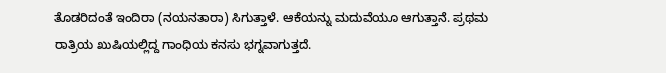ತೊಡರಿದಂತೆ ಇಂದಿರಾ (ನಯನತಾರಾ) ಸಿಗುತ್ತಾಳೆ. ಆಕೆಯನ್ನು ಮದುವೆಯೂ ಆಗುತ್ತಾನೆ. ಪ್ರಥಮ ರಾತ್ರಿಯ ಖುಷಿಯಲ್ಲಿದ್ದ ಗಾಂಧಿಯ ಕನಸು ಭಗ್ನವಾಗುತ್ತದೆ.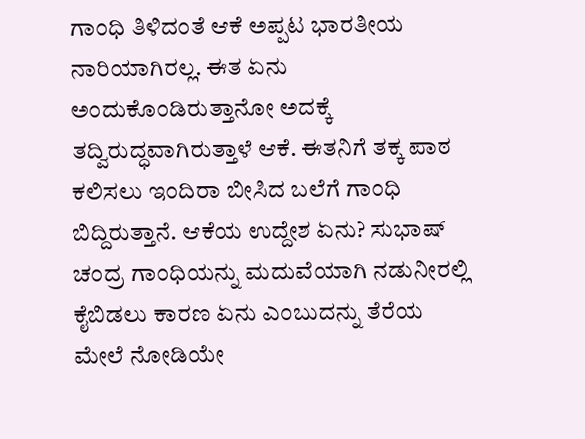ಗಾಂಧಿ ತಿಳಿದಂತೆ ಆಕೆ ಅಪ್ಪಟ ಭಾರತೀಯ ನಾರಿಯಾಗಿರಲ್ಲ. ಈತ ಏನು ಅಂದುಕೊಂಡಿರುತ್ತಾನೋ ಅದಕ್ಕೆ ತದ್ವಿರುದ್ಧವಾಗಿರುತ್ತಾಳೆ ಆಕೆ. ಈತನಿಗೆ ತಕ್ಕ ಪಾಠ ಕಲಿಸಲು ಇಂದಿರಾ ಬೀಸಿದ ಬಲೆಗೆ ಗಾಂಧಿ ಬಿದ್ದಿರುತ್ತಾನೆ. ಆಕೆಯ ಉದ್ದೇಶ ಏನು? ಸುಭಾಷ್ ಚಂದ್ರ ಗಾಂಧಿಯನ್ನು ಮದುವೆಯಾಗಿ ನಡುನೀರಲ್ಲಿ ಕೈಬಿಡಲು ಕಾರಣ ಏನು ಎಂಬುದನ್ನು ತೆರೆಯ ಮೇಲೆ ನೋಡಿಯೇ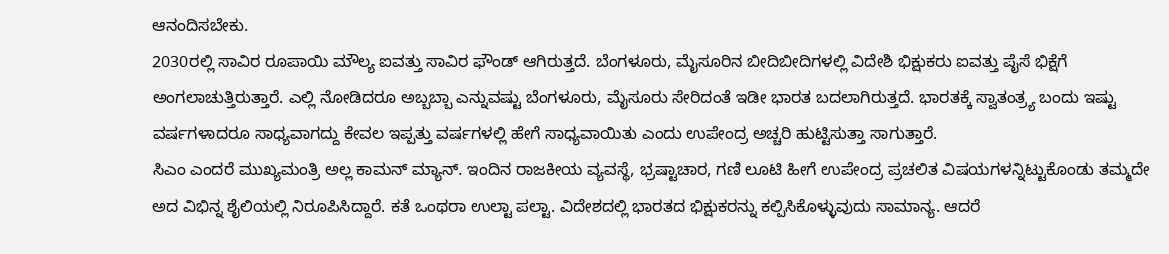ಆನಂದಿಸಬೇಕು.
2030ರಲ್ಲಿ ಸಾವಿರ ರೂಪಾಯಿ ಮೌಲ್ಯ ಐವತ್ತು ಸಾವಿರ ಫೌಂಡ್ ಆಗಿರುತ್ತದೆ. ಬೆಂಗಳೂರು, ಮೈಸೂರಿನ ಬೀದಿಬೀದಿಗಳಲ್ಲಿ ವಿದೇಶಿ ಭಿಕ್ಷುಕರು ಐವತ್ತು ಪೈಸೆ ಭಿಕ್ಷೆಗೆ ಅಂಗಲಾಚುತ್ತಿರುತ್ತಾರೆ. ಎಲ್ಲಿ ನೋಡಿದರೂ ಅಬ್ಬಬ್ಬಾ ಎನ್ನುವಷ್ಟು ಬೆಂಗಳೂರು, ಮೈಸೂರು ಸೇರಿದಂತೆ ಇಡೀ ಭಾರತ ಬದಲಾಗಿರುತ್ತದೆ. ಭಾರತಕ್ಕೆ ಸ್ವಾತಂತ್ರ್ಯ ಬಂದು ಇಷ್ಟು ವರ್ಷಗಳಾದರೂ ಸಾಧ್ಯವಾಗದ್ದು ಕೇವಲ ಇಪ್ಪತ್ತು ವರ್ಷಗಳಲ್ಲಿ ಹೇಗೆ ಸಾಧ್ಯವಾಯಿತು ಎಂದು ಉಪೇಂದ್ರ ಅಚ್ಚರಿ ಹುಟ್ಟಿಸುತ್ತಾ ಸಾಗುತ್ತಾರೆ.
ಸಿಎಂ ಎಂದರೆ ಮುಖ್ಯಮಂತ್ರಿ ಅಲ್ಲ ಕಾಮನ್ ಮ್ಯಾನ್. ಇಂದಿನ ರಾಜಕೀಯ ವ್ಯವಸ್ಥೆ, ಭ್ರಷ್ಟಾಚಾರ, ಗಣಿ ಲೂಟಿ ಹೀಗೆ ಉಪೇಂದ್ರ ಪ್ರಚಲಿತ ವಿಷಯಗಳನ್ನಿಟ್ಟುಕೊಂಡು ತಮ್ಮದೇ ಅದ ವಿಭಿನ್ನ ಶೈಲಿಯಲ್ಲಿ ನಿರೂಪಿಸಿದ್ದಾರೆ. ಕತೆ ಒಂಥರಾ ಉಲ್ಟಾ ಪಲ್ಟಾ. ವಿದೇಶದಲ್ಲಿ ಭಾರತದ ಭಿಕ್ಷುಕರನ್ನು ಕಲ್ಪಿಸಿಕೊಳ್ಳುವುದು ಸಾಮಾನ್ಯ. ಆದರೆ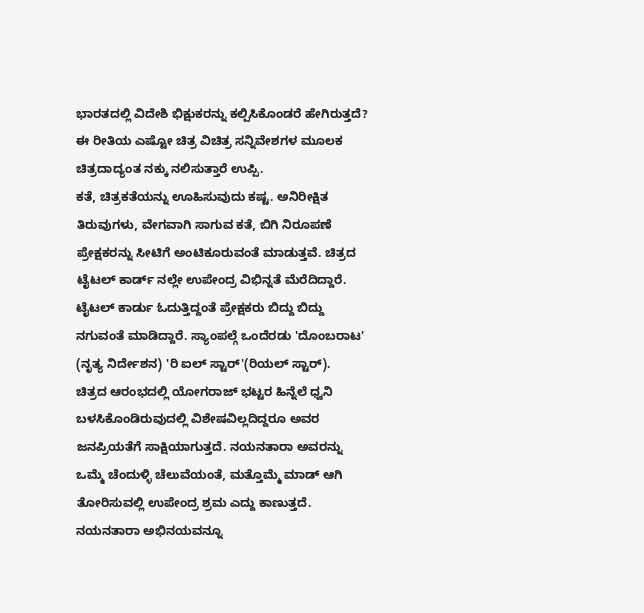ಭಾರತದಲ್ಲಿ ವಿದೇಶಿ ಭಿಕ್ಷುಕರನ್ನು ಕಲ್ಪಿಸಿಕೊಂಡರೆ ಹೇಗಿರುತ್ತದೆ? ಈ ರೀತಿಯ ಎಷ್ಟೋ ಚಿತ್ರ ವಿಚಿತ್ರ ಸನ್ನಿವೇಶಗಳ ಮೂಲಕ ಚಿತ್ರದಾದ್ಯಂತ ನಕ್ಕು ನಲಿಸುತ್ತಾರೆ ಉಪ್ಪಿ.
ಕತೆ, ಚಿತ್ರಕತೆಯನ್ನು ಊಹಿಸುವುದು ಕಷ್ಟ. ಅನಿರೀಕ್ಷಿತ ತಿರುವುಗಳು, ವೇಗವಾಗಿ ಸಾಗುವ ಕತೆ, ಬಿಗಿ ನಿರೂಪಣೆ ಪ್ರೇಕ್ಷಕರನ್ನು ಸೀಟಿಗೆ ಅಂಟಿಕೂರುವಂತೆ ಮಾಡುತ್ತವೆ. ಚಿತ್ರದ ಟೈಟಲ್ ಕಾರ್ಡ್ ನಲ್ಲೇ ಉಪೇಂದ್ರ ವಿಭಿನ್ನತೆ ಮೆರೆದಿದ್ದಾರೆ. ಟೈಟಲ್ ಕಾರ್ಡು ಓದುತ್ತಿದ್ದಂತೆ ಪ್ರೇಕ್ಷಕರು ಬಿದ್ದು ಬಿದ್ದು ನಗುವಂತೆ ಮಾಡಿದ್ದಾರೆ. ಸ್ಯಾಂಪಲ್ಗೆ ಒಂದೆರಡು 'ದೊಂಬರಾಟ' (ನೃತ್ಯ ನಿರ್ದೇಶನ) 'ರಿ ಐಲ್ ಸ್ಟಾರ್'(ರಿಯಲ್ ಸ್ಟಾರ್).
ಚಿತ್ರದ ಆರಂಭದಲ್ಲಿ ಯೋಗರಾಜ್ ಭಟ್ಟರ ಹಿನ್ನೆಲೆ ಧ್ವನಿ ಬಳಸಿಕೊಂಡಿರುವುದಲ್ಲಿ ವಿಶೇಷವಿಲ್ಲದಿದ್ದರೂ ಅವರ ಜನಪ್ರಿಯತೆಗೆ ಸಾಕ್ಷಿಯಾಗುತ್ತದೆ. ನಯನತಾರಾ ಅವರನ್ನು ಒಮ್ಮೆ ಚೆಂದುಳ್ಳಿ ಚೆಲುವೆಯಂತೆ, ಮತ್ತೊಮ್ಮೆ ಮಾಡ್ ಆಗಿ ತೋರಿಸುವಲ್ಲಿ ಉಪೇಂದ್ರ ಶ್ರಮ ಎದ್ದು ಕಾಣುತ್ತದೆ. ನಯನತಾರಾ ಅಭಿನಯವನ್ನೂ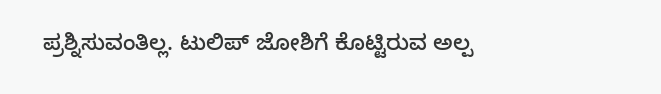ಪ್ರಶ್ನಿಸುವಂತಿಲ್ಲ. ಟುಲಿಪ್ ಜೋಶಿಗೆ ಕೊಟ್ಟಿರುವ ಅಲ್ಪ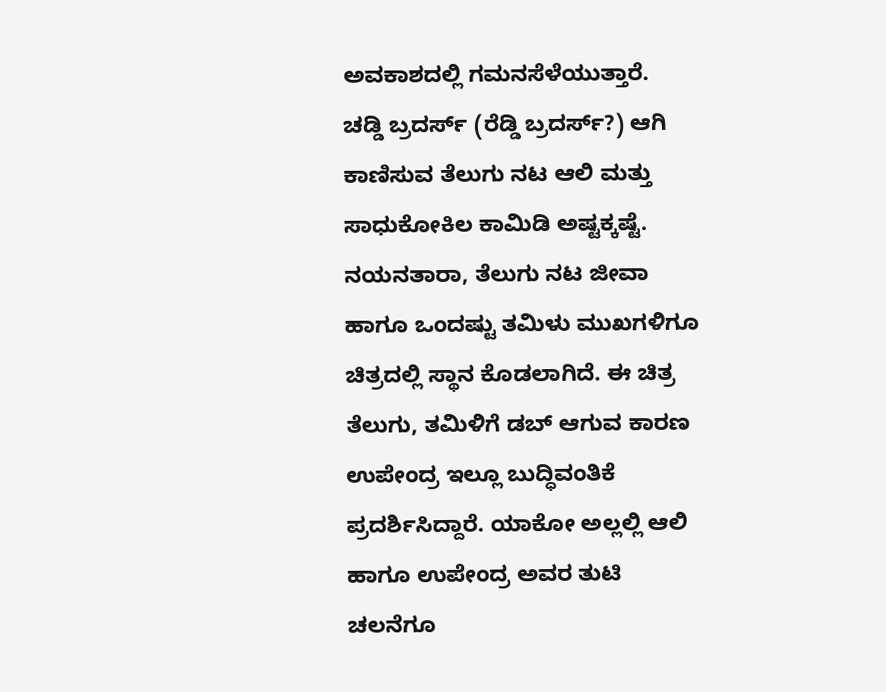ಅವಕಾಶದಲ್ಲಿ ಗಮನಸೆಳೆಯುತ್ತಾರೆ.
ಚಡ್ಡಿ ಬ್ರದರ್ಸ್ (ರೆಡ್ಡಿ ಬ್ರದರ್ಸ್?) ಆಗಿ ಕಾಣಿಸುವ ತೆಲುಗು ನಟ ಆಲಿ ಮತ್ತು ಸಾಧುಕೋಕಿಲ ಕಾಮಿಡಿ ಅಷ್ಟಕ್ಕಷ್ಟೆ. ನಯನತಾರಾ, ತೆಲುಗು ನಟ ಜೀವಾ ಹಾಗೂ ಒಂದಷ್ಟು ತಮಿಳು ಮುಖಗಳಿಗೂ ಚಿತ್ರದಲ್ಲಿ ಸ್ಥಾನ ಕೊಡಲಾಗಿದೆ. ಈ ಚಿತ್ರ ತೆಲುಗು, ತಮಿಳಿಗೆ ಡಬ್ ಆಗುವ ಕಾರಣ ಉಪೇಂದ್ರ ಇಲ್ಲೂ ಬುದ್ಧಿವಂತಿಕೆ ಪ್ರದರ್ಶಿಸಿದ್ದಾರೆ. ಯಾಕೋ ಅಲ್ಲಲ್ಲಿ ಆಲಿ ಹಾಗೂ ಉಪೇಂದ್ರ ಅವರ ತುಟಿ ಚಲನೆಗೂ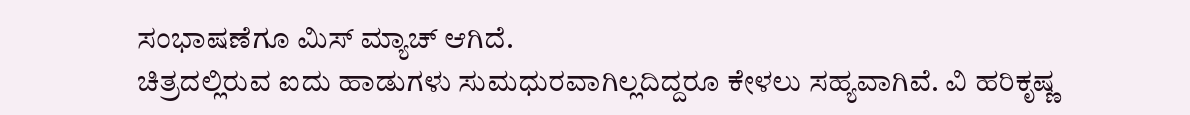ಸಂಭಾಷಣೆಗೂ ಮಿಸ್ ಮ್ಯಾಚ್ ಆಗಿದೆ.
ಚಿತ್ರದಲ್ಲಿರುವ ಐದು ಹಾಡುಗಳು ಸುಮಧುರವಾಗಿಲ್ಲದಿದ್ದರೂ ಕೇಳಲು ಸಹ್ಯವಾಗಿವೆ. ವಿ ಹರಿಕೃಷ್ಣ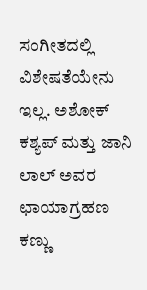ಸಂಗೀತದಲ್ಲಿ ವಿಶೇಷತೆಯೇನು ಇಲ್ಲ. ಅಶೋಕ್ ಕಶ್ಯಪ್ ಮತ್ತು ಜಾನಿ ಲಾಲ್ ಅವರ ಛಾಯಾಗ್ರಹಣ ಕಣ್ಣು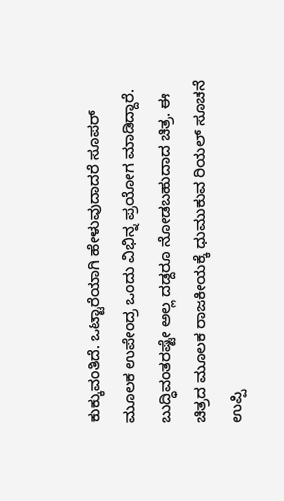ಕುಕ್ಕುವಂತಿದೆ. ಒಟ್ಟಾರೆಯಾಗಿ ಹೇಳುವುದಾದರೆ ಸೂಪರ್ ಮೂಲಕ ಉಪೇಂದ್ರ ಒಂದು ವಿಭಿನ್ನ ಪ್ರಯೋಗ ಮಾಡಿದ್ದಾರೆ. ಬುದ್ಧಿವಂತರಷ್ಟೇ ಅಲ್ಲ ದಡ್ದರೂ ನೋಡಬಹುದಾದ ಚಿತ್ರ. ಈ ಚಿತ್ರದ ಮೂಲಕ ರಾಜಕೀಯಕ್ಕೆ ಧುಮುಕುವ ರಿಯಲ್ ಸೂಚನೆ ಉಪ್ಪಿ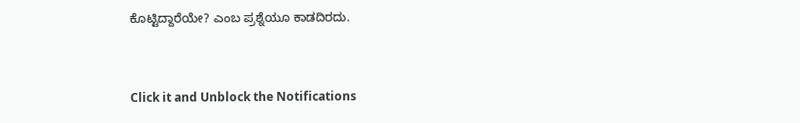ಕೊಟ್ಟಿದ್ದಾರೆಯೇ? ಎಂಬ ಪ್ರಶ್ನೆಯೂ ಕಾಡದಿರದು.


Click it and Unblock the Notifications